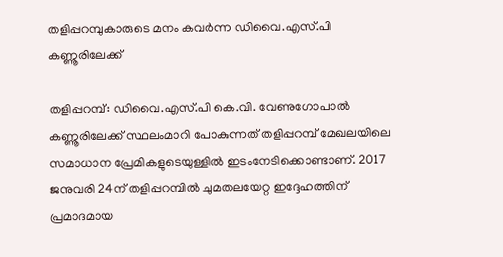തളിപ്പറമ്പുകാരുടെ മനം കവർന്ന ഡിവൈ.എസ്.പി കണ്ണൂരിലേക്ക്

തളിപ്പറമ്പ്: ഡിവൈ.എസ്.പി കെ.വി. വേണുഗോപാൽ കണ്ണൂരിലേക്ക് സ്ഥലംമാറി പോകുന്നത് തളിപ്പറമ്പ് മേഖലയിലെ സമാധാന പ്രേമികളുടെയുള്ളിൽ ഇടംനേടിക്കൊണ്ടാണ്. 2017 ജനുവരി 24ന് തളിപ്പറമ്പിൽ ചുമതലയേറ്റ ഇദ്ദേഹത്തിന് പ്രമാദമായ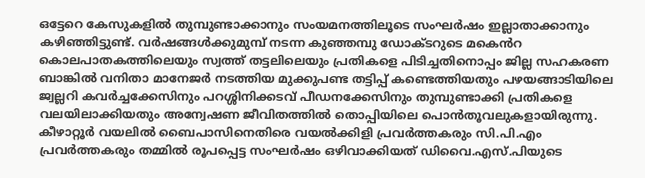ഒട്ടേറെ കേസുകളിൽ തുമ്പുണ്ടാക്കാനും സംയമനത്തിലൂടെ സംഘർഷം ഇല്ലാതാക്കാനും കഴിഞ്ഞിട്ടുണ്ട്. വർഷങ്ങൾക്കുമുമ്പ് നടന്ന കുഞ്ഞമ്പു ഡോക്ടറുടെ മക‍െൻറ കൊലപാതകത്തിലെയും സ്വത്ത് തട്ടലിലെയും പ്രതികളെ പിടിച്ചതിനൊപ്പം ജില്ല സഹകരണ ബാങ്കിൽ വനിതാ മാനേജർ നടത്തിയ മുക്കുപണ്ട തട്ടിപ്പ് കണ്ടെത്തിയതും പഴയങ്ങാടിയിലെ ജ്വല്ലറി കവർച്ചക്കേസിനും പറശ്ശിനിക്കടവ് പീഡനക്കേസിനും തുമ്പുണ്ടാക്കി പ്രതികളെ വലയിലാക്കിയതും അന്വേഷണ ജീവിതത്തിൽ തൊപ്പിയിലെ പൊൻതൂവലുകളായിരുന്നു. കീഴാറ്റൂർ വയലിൽ ബൈപാസിനെതിരെ വയൽക്കിളി പ്രവർത്തകരും സി.പി.എം പ്രവർത്തകരും തമ്മിൽ രൂപപ്പെട്ട സംഘർഷം ഒഴിവാക്കിയത് ഡിവൈ.എസ്.പിയുടെ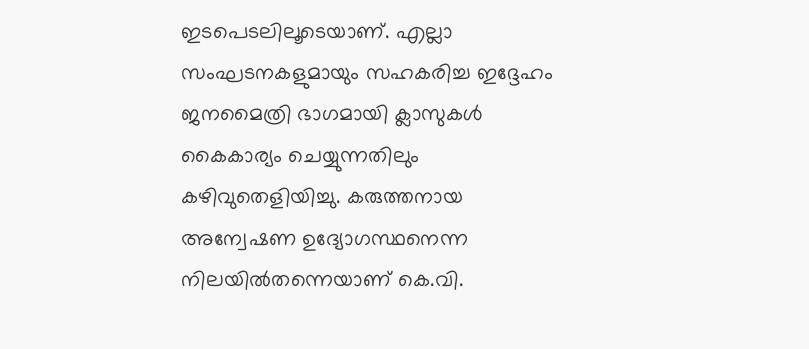ഇടപെടലിലൂടെയാണ്. എല്ലാ സംഘടനകളുമായും സഹകരിച്ച ഇദ്ദേഹം ജനമൈത്രി ഭാഗമായി ക്ലാസുകൾ കൈകാര്യം ചെയ്യുന്നതിലും കഴിവുതെളിയിച്ചു. കരുത്തനായ അന്വേഷണ ഉദ്യോഗസ്ഥനെന്ന നിലയിൽതന്നെയാണ് കെ.വി.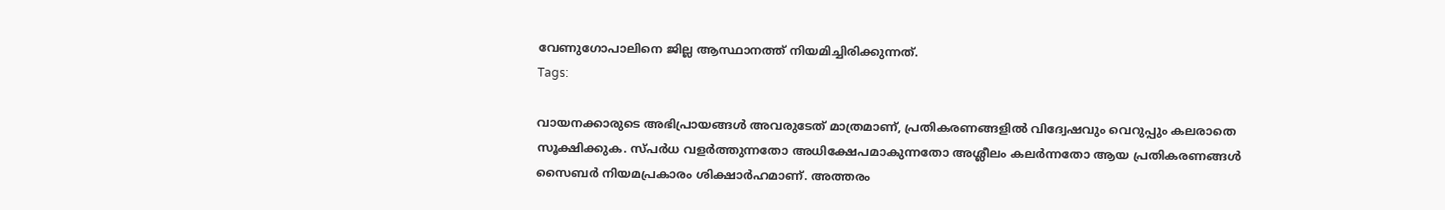വേണുഗോപാലിനെ ജില്ല ആസ്ഥാനത്ത് നിയമിച്ചിരിക്കുന്നത്.
Tags:

വായനക്കാരുടെ അഭിപ്രായങ്ങള്‍ അവരുടേത് മാത്രമാണ്, പ്രതികരണങ്ങളിൽ വിദ്വേഷവും വെറുപ്പും കലരാതെ സൂക്ഷിക്കുക. സ്പർധ വളർത്തുന്നതോ അധിക്ഷേപമാകുന്നതോ അശ്ലീലം കലർന്നതോ ആയ പ്രതികരണങ്ങൾ സൈബർ നിയമപ്രകാരം ശിക്ഷാർഹമാണ്. അത്തരം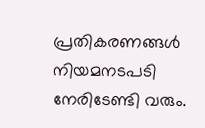പ്രതികരണങ്ങൾ നിയമനടപടി നേരിടേണ്ടി വരും.